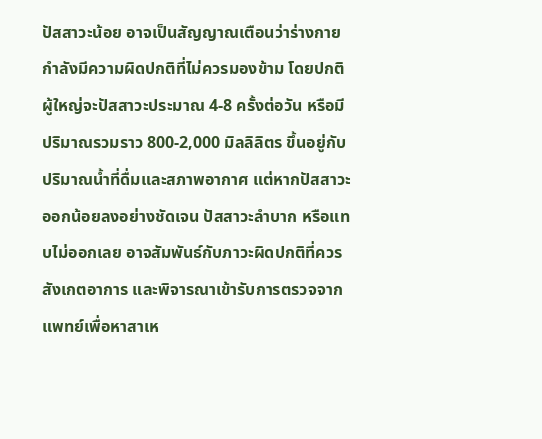ปัสสาวะน้อย อาจเป็นสัญญาณเตือนว่าร่างกายกำลังมีความผิดปกติที่ไม่ควรมองข้าม โดยปกติผู้ใหญ่จะปัสสาวะประมาณ 4-8 ครั้งต่อวัน หรือมีปริมาณรวมราว 800-2,000 มิลลิลิตร ขึ้นอยู่กับปริมาณน้ำที่ดื่มและสภาพอากาศ แต่หากปัสสาวะออกน้อยลงอย่างชัดเจน ปัสสาวะลำบาก หรือแทบไม่ออกเลย อาจสัมพันธ์กับภาวะผิดปกติที่ควรสังเกตอาการ และพิจารณาเข้ารับการตรวจจากแพทย์เพื่อหาสาเห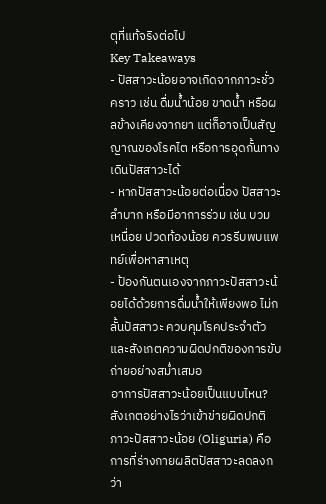ตุที่แท้จริงต่อไป
Key Takeaways
- ปัสสาวะน้อยอาจเกิดจากภาวะชั่วคราว เช่น ดื่มน้ำน้อย ขาดน้ำ หรือผลข้างเคียงจากยา แต่ก็อาจเป็นสัญญาณของโรคไต หรือการอุดกั้นทางเดินปัสสาวะได้
- หากปัสสาวะน้อยต่อเนื่อง ปัสสาวะลำบาก หรือมีอาการร่วม เช่น บวม เหนื่อย ปวดท้องน้อย ควรรีบพบแพทย์เพื่อหาสาเหตุ
- ป้องกันตนเองจากภาวะปัสสาวะน้อยได้ด้วยการดื่มน้ำให้เพียงพอ ไม่กลั้นปัสสาวะ ควบคุมโรคประจำตัว และสังเกตความผิดปกติของการขับถ่ายอย่างสม่ำเสมอ
อาการปัสสาวะน้อยเป็นแบบไหน? สังเกตอย่างไรว่าเข้าข่ายผิดปกติ
ภาวะปัสสาวะน้อย (Oliguria) คือการที่ร่างกายผลิตปัสสาวะลดลงกว่า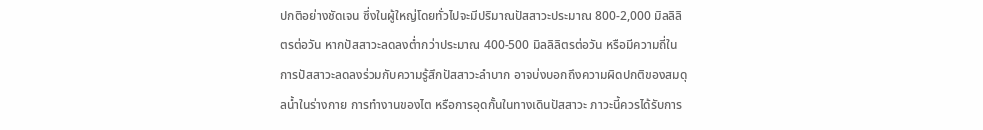ปกติอย่างชัดเจน ซึ่งในผู้ใหญ่โดยทั่วไปจะมีปริมาณปัสสาวะประมาณ 800-2,000 มิลลิลิตรต่อวัน หากปัสสาวะลดลงต่ำกว่าประมาณ 400-500 มิลลิลิตรต่อวัน หรือมีความถี่ในการปัสสาวะลดลงร่วมกับความรู้สึกปัสสาวะลำบาก อาจบ่งบอกถึงความผิดปกติของสมดุลน้ำในร่างกาย การทำงานของไต หรือการอุดกั้นในทางเดินปัสสาวะ ภาวะนี้ควรได้รับการ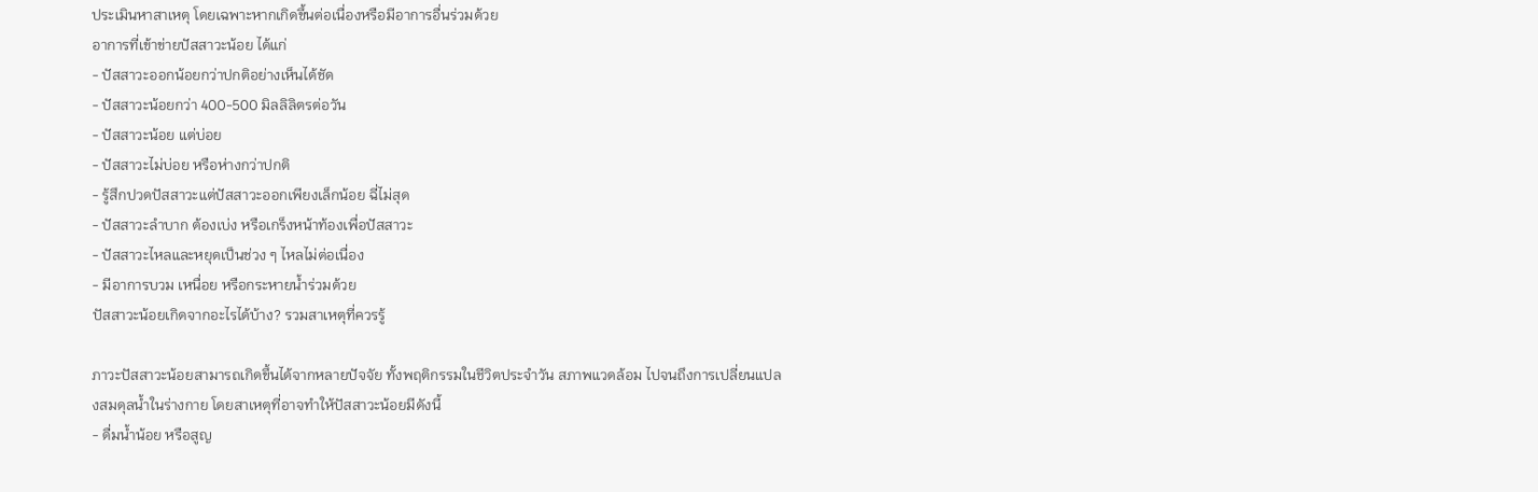ประเมินหาสาเหตุ โดยเฉพาะหากเกิดขึ้นต่อเนื่องหรือมีอาการอื่นร่วมด้วย
อาการที่เข้าข่ายปัสสาวะน้อย ได้แก่
- ปัสสาวะออกน้อยกว่าปกติอย่างเห็นได้ชัด
- ปัสสาวะน้อยกว่า 400-500 มิลลิลิตรต่อวัน
- ปัสสาวะน้อย แต่บ่อย
- ปัสสาวะไม่บ่อย หรือห่างกว่าปกติ
- รู้สึกปวดปัสสาวะแต่ปัสสาวะออกเพียงเล็กน้อย ฉี่ไม่สุด
- ปัสสาวะลำบาก ต้องเบ่ง หรือเกร็งหน้าท้องเพื่อปัสสาวะ
- ปัสสาวะไหลและหยุดเป็นช่วง ๆ ไหลไม่ต่อเนื่อง
- มีอาการบวม เหนื่อย หรือกระหายน้ำร่วมด้วย
ปัสสาวะน้อยเกิดจากอะไรได้บ้าง? รวมสาเหตุที่ควรรู้

ภาวะปัสสาวะน้อยสามารถเกิดขึ้นได้จากหลายปัจจัย ทั้งพฤติกรรมในชีวิตประจำวัน สภาพแวดล้อม ไปจนถึงการเปลี่ยนแปลงสมดุลน้ำในร่างกาย โดยสาเหตุที่อาจทำให้ปัสสาวะน้อยมีดังนี้
- ดื่มน้ำน้อย หรือสูญ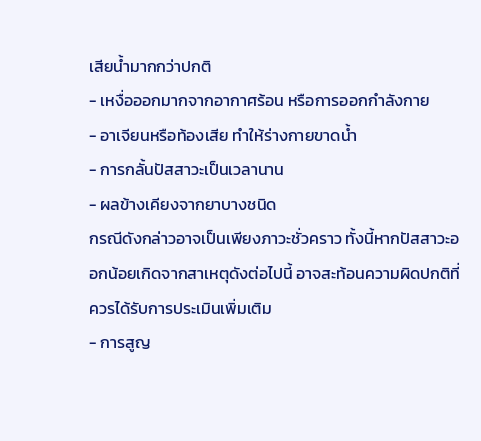เสียน้ำมากกว่าปกติ
- เหงื่อออกมากจากอากาศร้อน หรือการออกกำลังกาย
- อาเจียนหรือท้องเสีย ทำให้ร่างกายขาดน้ำ
- การกลั้นปัสสาวะเป็นเวลานาน
- ผลข้างเคียงจากยาบางชนิด
กรณีดังกล่าวอาจเป็นเพียงภาวะชั่วคราว ทั้งนี้หากปัสสาวะออกน้อยเกิดจากสาเหตุดังต่อไปนี้ อาจสะท้อนความผิดปกติที่ควรได้รับการประเมินเพิ่มเติม
- การสูญ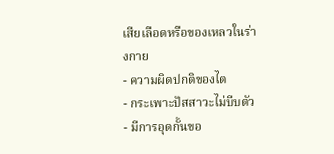เสียเลือดหรือของเหลวในร่างกาย
- ความผิดปกติของไต
- กระเพาะปัสสาวะไม่บีบตัว
- มีการอุดกั้นขอ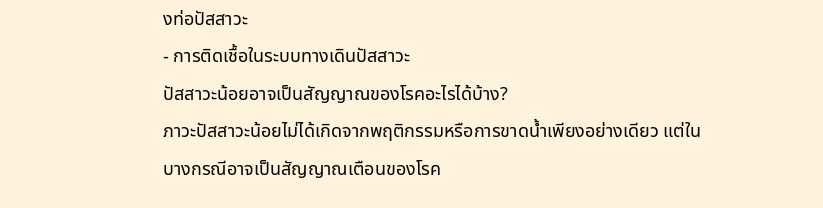งท่อปัสสาวะ
- การติดเชื้อในระบบทางเดินปัสสาวะ
ปัสสาวะน้อยอาจเป็นสัญญาณของโรคอะไรได้บ้าง?
ภาวะปัสสาวะน้อยไม่ได้เกิดจากพฤติกรรมหรือการขาดน้ำเพียงอย่างเดียว แต่ในบางกรณีอาจเป็นสัญญาณเตือนของโรค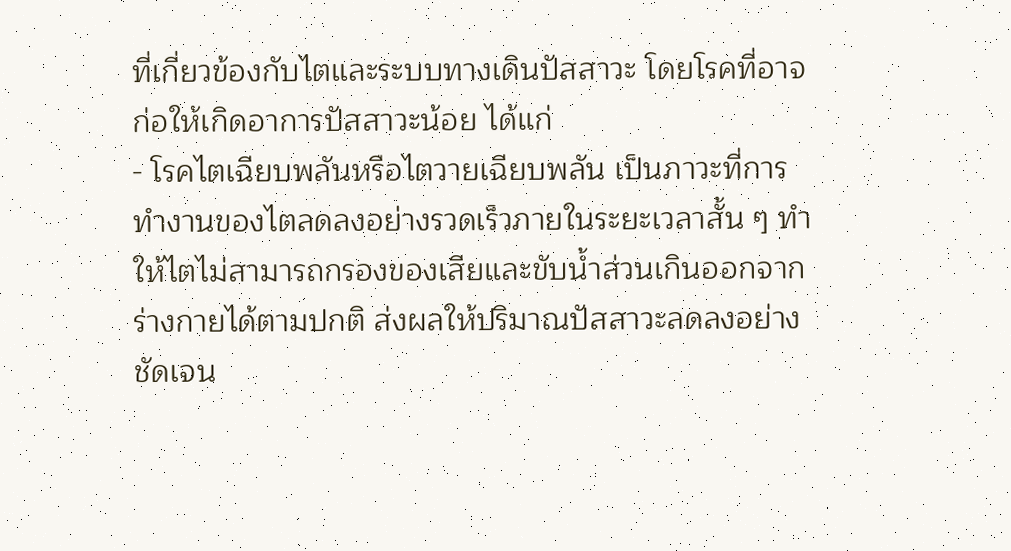ที่เกี่ยวข้องกับไตและระบบทางเดินปัสสาวะ โดยโรคที่อาจก่อให้เกิดอาการปัสสาวะน้อย ได้แก่
- โรคไตเฉียบพลันหรือไตวายเฉียบพลัน เป็นภาวะที่การทำงานของไตลดลงอย่างรวดเร็วภายในระยะเวลาสั้น ๆ ทำให้ไตไม่สามารถกรองของเสียและขับน้ำส่วนเกินออกจากร่างกายได้ตามปกติ ส่งผลให้ปริมาณปัสสาวะลดลงอย่างชัดเจน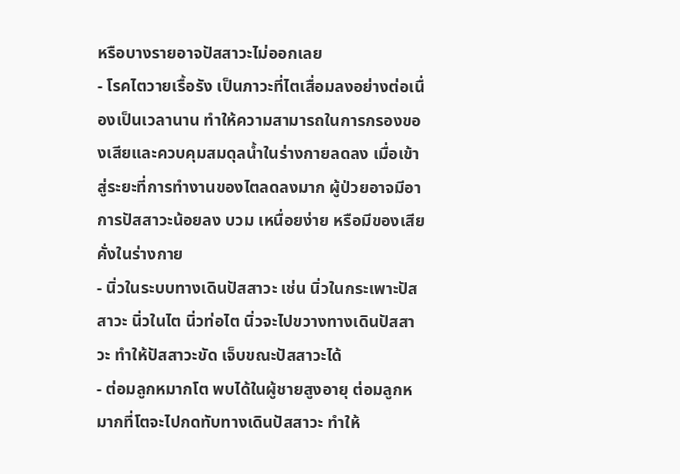หรือบางรายอาจปัสสาวะไม่ออกเลย
- โรคไตวายเรื้อรัง เป็นภาวะที่ไตเสื่อมลงอย่างต่อเนื่องเป็นเวลานาน ทำให้ความสามารถในการกรองของเสียและควบคุมสมดุลน้ำในร่างกายลดลง เมื่อเข้าสู่ระยะที่การทำงานของไตลดลงมาก ผู้ป่วยอาจมีอาการปัสสาวะน้อยลง บวม เหนื่อยง่าย หรือมีของเสียคั่งในร่างกาย
- นิ่วในระบบทางเดินปัสสาวะ เช่น นิ่วในกระเพาะปัสสาวะ นิ่วในไต นิ่วท่อไต นิ่วจะไปขวางทางเดินปัสสาวะ ทำให้ปัสสาวะขัด เจ็บขณะปัสสาวะได้
- ต่อมลูกหมากโต พบได้ในผู้ชายสูงอายุ ต่อมลูกหมากที่โตจะไปกดทับทางเดินปัสสาวะ ทำให้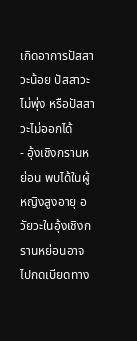เกิดอาการปัสสาวะน้อย ปัสสาวะไม่พุ่ง หรือปัสสาวะไม่ออกได้
- อุ้งเชิงกรานหย่อน พบได้ในผู้หญิงสูงอายุ อวัยวะในอุ้งเชิงกรานหย่อนอาจไปกดเบียดทาง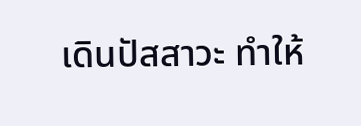เดินปัสสาวะ ทำให้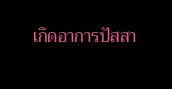เกิดอาการปัสสา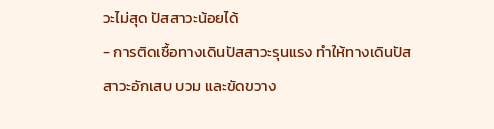วะไม่สุด ปัสสาวะน้อยได้
- การติดเชื้อทางเดินปัสสาวะรุนแรง ทำให้ทางเดินปัสสาวะอักเสบ บวม และขัดขวาง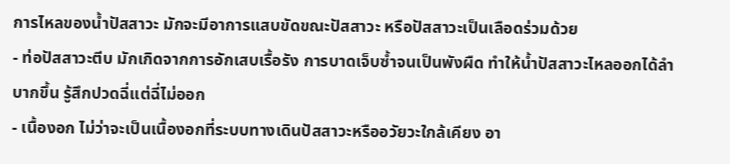การไหลของน้ำปัสสาวะ มักจะมีอาการแสบขัดขณะปัสสาวะ หรือปัสสาวะเป็นเลือดร่วมด้วย
- ท่อปัสสาวะตีบ มักเกิดจากการอักเสบเรื้อรัง การบาดเจ็บซ้ำจนเป็นพังผืด ทำให้น้ำปัสสาวะไหลออกได้ลำบากขึ้น รู้สึกปวดฉี่แต่ฉี่ไม่ออก
- เนื้องอก ไม่ว่าจะเป็นเนื้องอกที่ระบบทางเดินปัสสาวะหรืออวัยวะใกล้เคียง อา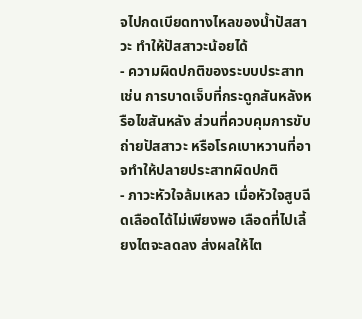จไปกดเบียดทางไหลของน้ำปัสสาวะ ทำให้ปัสสาวะน้อยได้
- ความผิดปกติของระบบประสาท เช่น การบาดเจ็บที่กระดูกสันหลังหรือไขสันหลัง ส่วนที่ควบคุมการขับถ่ายปัสสาวะ หรือโรคเบาหวานที่อาจทำให้ปลายประสาทผิดปกติ
- ภาวะหัวใจล้มเหลว เมื่อหัวใจสูบฉีดเลือดได้ไม่เพียงพอ เลือดที่ไปเลี้ยงไตจะลดลง ส่งผลให้ไต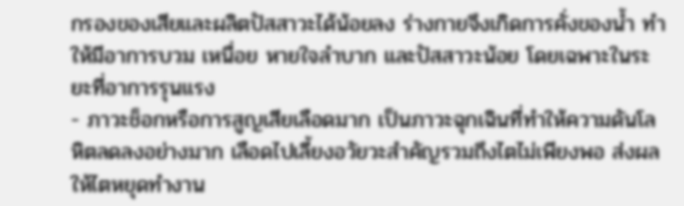กรองของเสียและผลิตปัสสาวะได้น้อยลง ร่างกายจึงเกิดการคั่งของน้ำ ทำให้มีอาการบวม เหนื่อย หายใจลำบาก และปัสสาวะน้อย โดยเฉพาะในระยะที่อาการรุนแรง
- ภาวะช็อกหรือการสูญเสียเลือดมาก เป็นภาวะฉุกเฉินที่ทำให้ความดันโลหิตลดลงอย่างมาก เลือดไปเลี้ยงอวัยวะสำคัญรวมถึงไตไม่เพียงพอ ส่งผลให้ไตหยุดทำงาน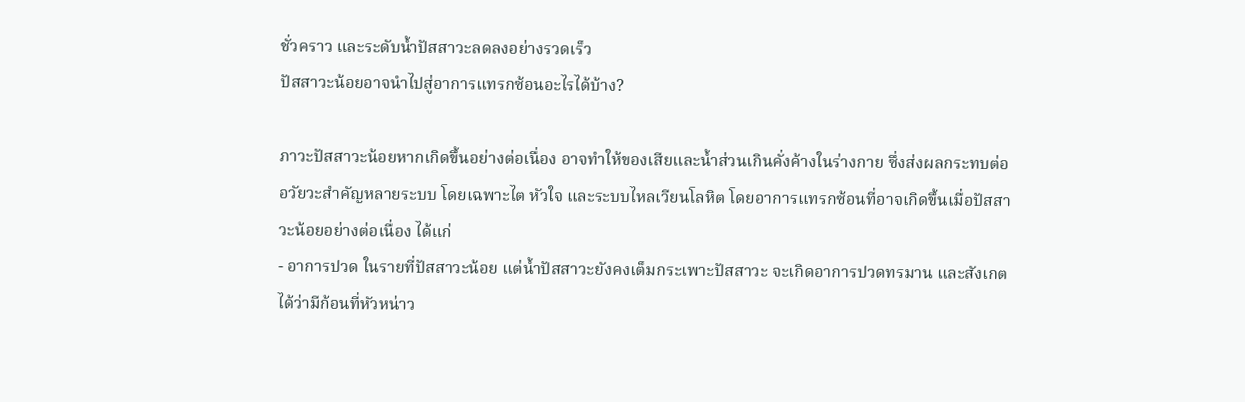ชั่วคราว และระดับน้ำปัสสาวะลดลงอย่างรวดเร็ว
ปัสสาวะน้อยอาจนำไปสู่อาการแทรกซ้อนอะไรได้บ้าง?

ภาวะปัสสาวะน้อยหากเกิดขึ้นอย่างต่อเนื่อง อาจทำให้ของเสียและน้ำส่วนเกินคั่งค้างในร่างกาย ซึ่งส่งผลกระทบต่ออวัยวะสำคัญหลายระบบ โดยเฉพาะไต หัวใจ และระบบไหลเวียนโลหิต โดยอาการแทรกซ้อนที่อาจเกิดขึ้นเมื่อปัสสาวะน้อยอย่างต่อเนื่อง ได้แก่
- อาการปวด ในรายที่ปัสสาวะน้อย แต่น้ำปัสสาวะยังคงเต็มกระเพาะปัสสาวะ จะเกิดอาการปวดทรมาน และสังเกตได้ว่ามีก้อนที่หัวหน่าว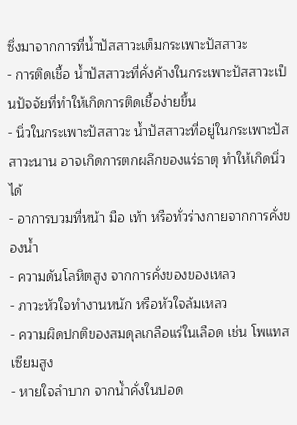ซึ่งมาจากการที่น้ำปัสสาวะเต็มกระเพาะปัสสาวะ
- การติดเชื้อ น้ำปัสสาวะที่คั่งค้างในกระเพาะปัสสาวะเป็นปัจจัยที่ทำให้เกิดการติดเชื้อง่ายขึ้น
- นิ่วในกระเพาะปัสสาวะ น้ำปัสสาวะที่อยู่ในกระเพาะปัสสาวะนาน อาจเกิดการตกผลึกของแร่ธาตุ ทำให้เกิดนิ่วได้
- อาการบวมที่หน้า มือ เท้า หรือทั่วร่างกายจากการคั่งของน้ำ
- ความดันโลหิตสูง จากการคั่งของของเหลว
- ภาวะหัวใจทำงานหนัก หรือหัวใจล้มเหลว
- ความผิดปกติของสมดุลเกลือแร่ในเลือด เช่น โพแทสเซียมสูง
- หายใจลำบาก จากน้ำคั่งในปอด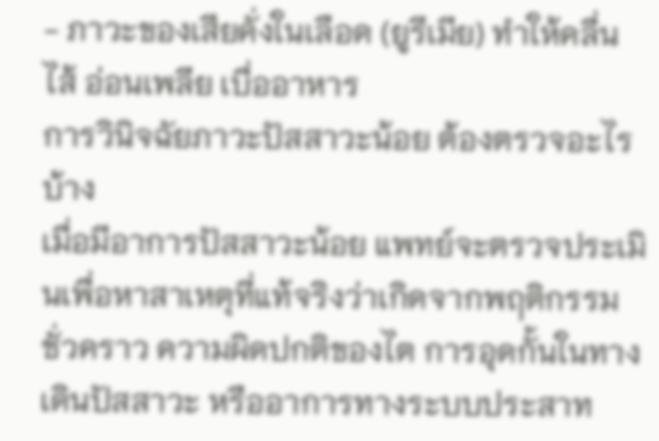- ภาวะของเสียคั่งในเลือด (ยูรีเมีย) ทำให้คลื่นไส้ อ่อนเพลีย เบื่ออาหาร
การวินิจฉัยภาวะปัสสาวะน้อย ต้องตรวจอะไรบ้าง
เมื่อมีอาการปัสสาวะน้อย แพทย์จะตรวจประเมินเพื่อหาสาเหตุที่แท้จริงว่าเกิดจากพฤติกรรมชั่วคราว ความผิดปกติของไต การอุดกั้นในทางเดินปัสสาวะ หรืออาการทางระบบประสาท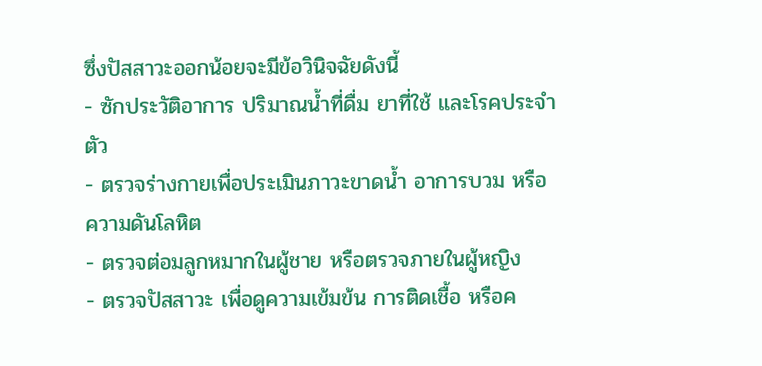ซึ่งปัสสาวะออกน้อยจะมีข้อวินิจฉัยดังนี้
- ซักประวัติอาการ ปริมาณน้ำที่ดื่ม ยาที่ใช้ และโรคประจำตัว
- ตรวจร่างกายเพื่อประเมินภาวะขาดน้ำ อาการบวม หรือความดันโลหิต
- ตรวจต่อมลูกหมากในผู้ชาย หรือตรวจภายในผู้หญิง
- ตรวจปัสสาวะ เพื่อดูความเข้มข้น การติดเชื้อ หรือค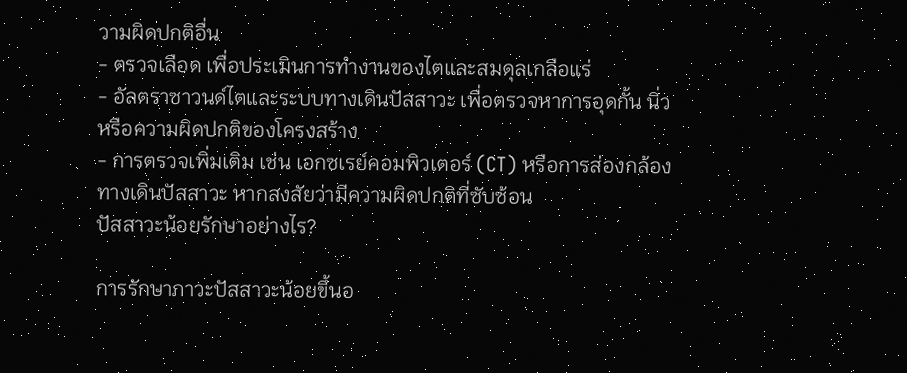วามผิดปกติอื่น
- ตรวจเลือด เพื่อประเมินการทำงานของไตและสมดุลเกลือแร่
- อัลตราซาวนด์ไตและระบบทางเดินปัสสาวะ เพื่อตรวจหาการอุดกั้น นิ่ว หรือความผิดปกติของโครงสร้าง
- การตรวจเพิ่มเติม เช่น เอกซเรย์คอมพิวเตอร์ (CT) หรือการส่องกล้องทางเดินปัสสาวะ หากสงสัยว่ามีความผิดปกติที่ซับซ้อน
ปัสสาวะน้อยรักษาอย่างไร?

การรักษาภาวะปัสสาวะน้อยขึ้นอ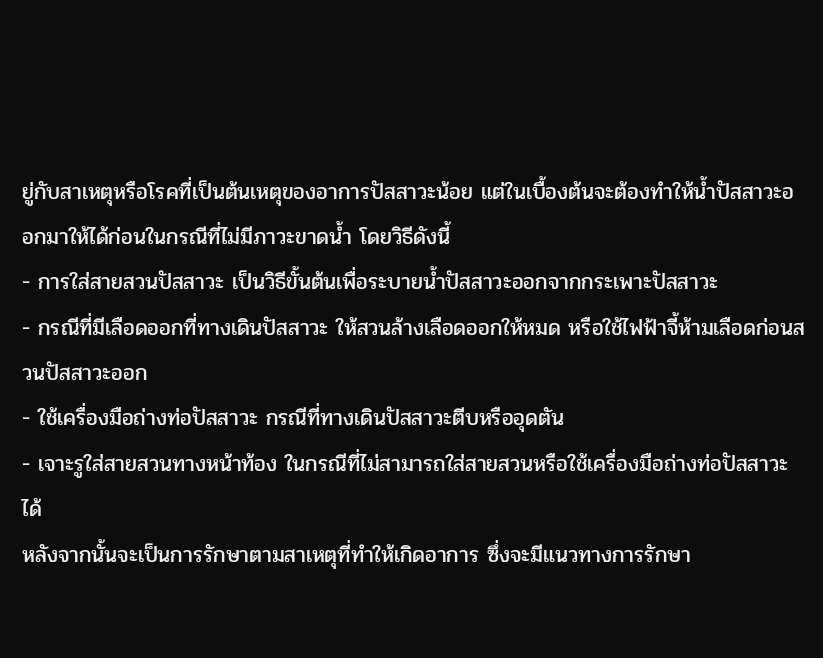ยู่กับสาเหตุหรือโรคที่เป็นต้นเหตุของอาการปัสสาวะน้อย แต่ในเบื้องต้นจะต้องทำให้น้ำปัสสาวะออกมาให้ได้ก่อนในกรณีที่ไม่มีภาวะขาดน้ำ โดยวิธีดังนี้
- การใส่สายสวนปัสสาวะ เป็นวิธีขั้นต้นเพื่อระบายน้ำปัสสาวะออกจากกระเพาะปัสสาวะ
- กรณีที่มีเลือดออกที่ทางเดินปัสสาวะ ให้สวนล้างเลือดออกให้หมด หรือใช้ไฟฟ้าจี้ห้ามเลือดก่อนสวนปัสสาวะออก
- ใช้เครื่องมือถ่างท่อปัสสาวะ กรณีที่ทางเดินปัสสาวะตีบหรืออุดตัน
- เจาะรูใส่สายสวนทางหน้าท้อง ในกรณีที่ไม่สามารถใส่สายสวนหรือใช้เครื่องมือถ่างท่อปัสสาวะได้
หลังจากนั้นจะเป็นการรักษาตามสาเหตุที่ทำให้เกิดอาการ ซึ่งจะมีแนวทางการรักษา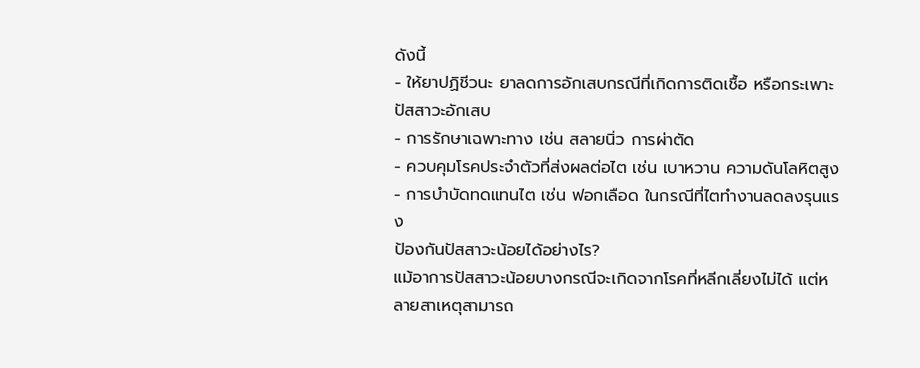ดังนี้
- ให้ยาปฏิชีวนะ ยาลดการอักเสบกรณีที่เกิดการติดเชื้อ หรือกระเพาะปัสสาวะอักเสบ
- การรักษาเฉพาะทาง เช่น สลายนิ่ว การผ่าตัด
- ควบคุมโรคประจำตัวที่ส่งผลต่อไต เช่น เบาหวาน ความดันโลหิตสูง
- การบำบัดทดแทนไต เช่น ฟอกเลือด ในกรณีที่ไตทำงานลดลงรุนแรง
ป้องกันปัสสาวะน้อยได้อย่างไร?
แม้อาการปัสสาวะน้อยบางกรณีจะเกิดจากโรคที่หลีกเลี่ยงไม่ได้ แต่หลายสาเหตุสามารถ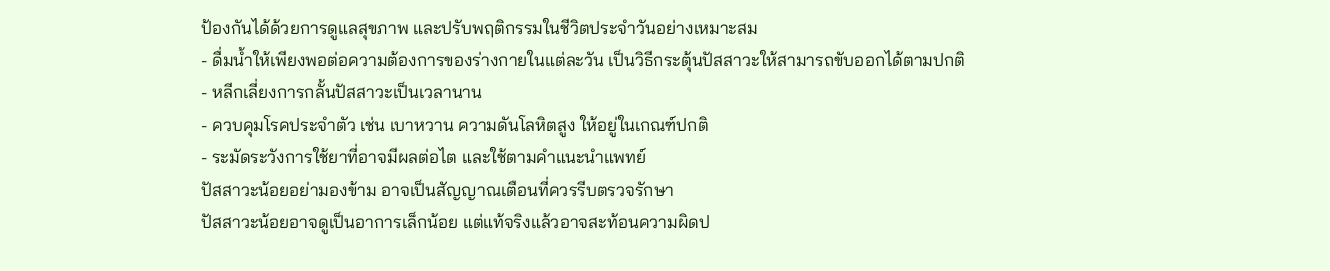ป้องกันได้ด้วยการดูแลสุขภาพ และปรับพฤติกรรมในชีวิตประจำวันอย่างเหมาะสม
- ดื่มน้ำให้เพียงพอต่อความต้องการของร่างกายในแต่ละวัน เป็นวิธีกระตุ้นปัสสาวะให้สามารถขับออกได้ตามปกติ
- หลีกเลี่ยงการกลั้นปัสสาวะเป็นเวลานาน
- ควบคุมโรคประจำตัว เช่น เบาหวาน ความดันโลหิตสูง ให้อยู่ในเกณฑ์ปกติ
- ระมัดระวังการใช้ยาที่อาจมีผลต่อไต และใช้ตามคำแนะนำแพทย์
ปัสสาวะน้อยอย่ามองข้าม อาจเป็นสัญญาณเตือนที่ควรรีบตรวจรักษา
ปัสสาวะน้อยอาจดูเป็นอาการเล็กน้อย แต่แท้จริงแล้วอาจสะท้อนความผิดป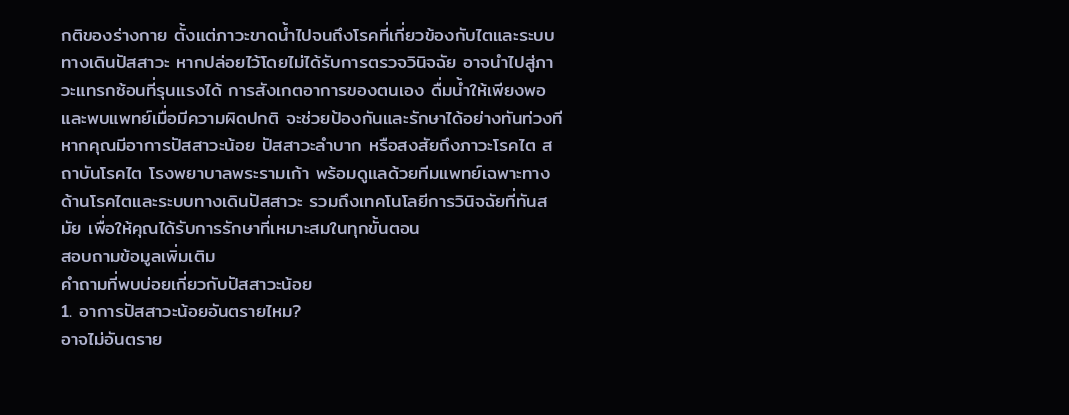กติของร่างกาย ตั้งแต่ภาวะขาดน้ำไปจนถึงโรคที่เกี่ยวข้องกับไตและระบบทางเดินปัสสาวะ หากปล่อยไว้โดยไม่ได้รับการตรวจวินิจฉัย อาจนำไปสู่ภาวะแทรกซ้อนที่รุนแรงได้ การสังเกตอาการของตนเอง ดื่มน้ำให้เพียงพอ และพบแพทย์เมื่อมีความผิดปกติ จะช่วยป้องกันและรักษาได้อย่างทันท่วงที
หากคุณมีอาการปัสสาวะน้อย ปัสสาวะลำบาก หรือสงสัยถึงภาวะโรคไต สถาบันโรคไต โรงพยาบาลพระรามเก้า พร้อมดูแลด้วยทีมแพทย์เฉพาะทางด้านโรคไตและระบบทางเดินปัสสาวะ รวมถึงเทคโนโลยีการวินิจฉัยที่ทันสมัย เพื่อให้คุณได้รับการรักษาที่เหมาะสมในทุกขั้นตอน
สอบถามข้อมูลเพิ่มเติม
คำถามที่พบบ่อยเกี่ยวกับปัสสาวะน้อย
1. อาการปัสสาวะน้อยอันตรายไหม?
อาจไม่อันตราย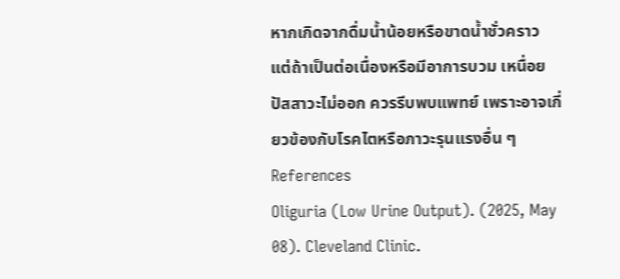หากเกิดจากดื่มน้ำน้อยหรือขาดน้ำชั่วคราว แต่ถ้าเป็นต่อเนื่องหรือมีอาการบวม เหนื่อย ปัสสาวะไม่ออก ควรรีบพบแพทย์ เพราะอาจเกี่ยวข้องกับโรคไตหรือภาวะรุนแรงอื่น ๆ
References
Oliguria (Low Urine Output). (2025, May 08). Cleveland Clinic.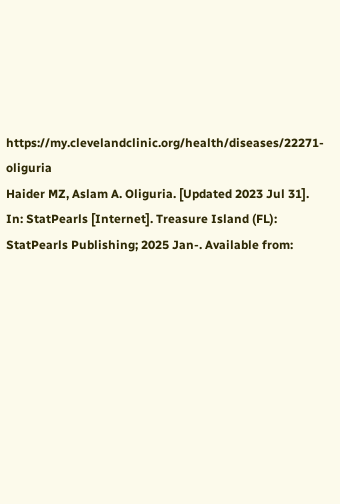https://my.clevelandclinic.org/health/diseases/22271-oliguria
Haider MZ, Aslam A. Oliguria. [Updated 2023 Jul 31]. In: StatPearls [Internet]. Treasure Island (FL): StatPearls Publishing; 2025 Jan-. Available from: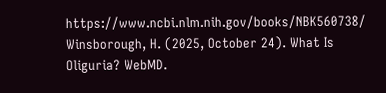https://www.ncbi.nlm.nih.gov/books/NBK560738/
Winsborough, H. (2025, October 24). What Is Oliguria? WebMD.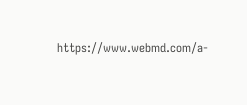https://www.webmd.com/a-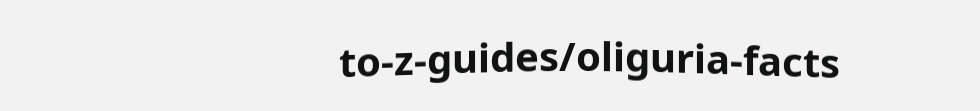to-z-guides/oliguria-facts